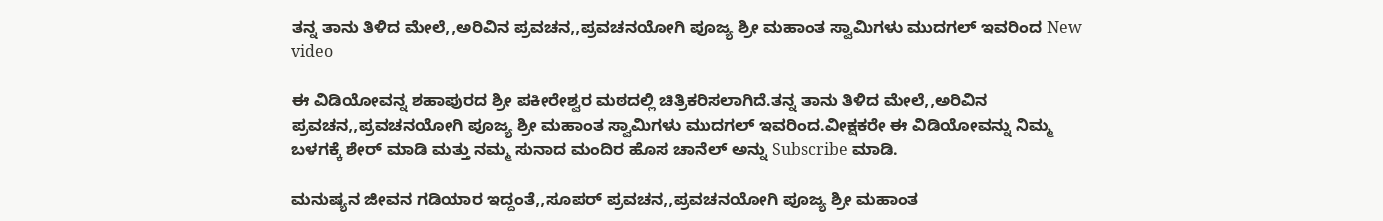ತನ್ನ ತಾನು ತಿಳಿದ ಮೇಲೆ,,ಅರಿವಿನ ಪ್ರವಚನ,,ಪ್ರವಚನಯೋಗಿ ಪೂಜ್ಯ ಶ್ರೀ ಮಹಾಂತ ಸ್ವಾಮಿಗಳು ಮುದಗಲ್ ಇವರಿಂದ New video

ಈ ವಿಡಿಯೋವನ್ನ ಶಹಾಪುರದ ಶ್ರೀ ಪಕೀರೇಶ್ವರ ಮಠದಲ್ಲಿ ಚಿತ್ರಿಕರಿಸಲಾಗಿದೆ.ತನ್ನ ತಾನು ತಿಳಿದ ಮೇಲೆ,,ಅರಿವಿನ ಪ್ರವಚನ,,ಪ್ರವಚನಯೋಗಿ ಪೂಜ್ಯ ಶ್ರೀ ಮಹಾಂತ ಸ್ವಾಮಿಗಳು ಮುದಗಲ್ ಇವರಿಂದ.ವೀಕ್ಷಕರೇ ಈ ವಿಡಿಯೋವನ್ನು ನಿಮ್ಮ ಬಳಗಕ್ಕೆ ಶೇರ್ ಮಾಡಿ ಮತ್ತು ನಮ್ಮ ಸುನಾದ ಮಂದಿರ ಹೊಸ ಚಾನೆಲ್ ಅನ್ನು Subscribe ಮಾಡಿ.

ಮನುಷ್ಯನ ಜೀವನ ಗಡಿಯಾರ ಇದ್ದಂತೆ,,ಸೂಪರ್ ಪ್ರವಚನ,,ಪ್ರವಚನಯೋಗಿ ಪೂಜ್ಯ ಶ್ರೀ ಮಹಾಂತ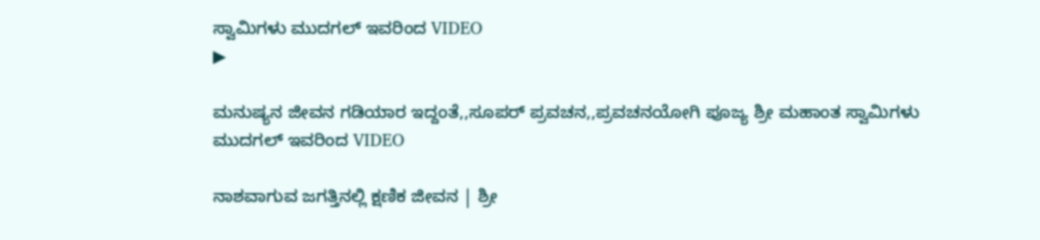ಸ್ವಾಮಿಗಳು ಮುದಗಲ್ ಇವರಿಂದ VIDEO
▶

ಮನುಷ್ಯನ ಜೀವನ ಗಡಿಯಾರ ಇದ್ದಂತೆ,,ಸೂಪರ್ ಪ್ರವಚನ,,ಪ್ರವಚನಯೋಗಿ ಪೂಜ್ಯ ಶ್ರೀ ಮಹಾಂತ ಸ್ವಾಮಿಗಳು ಮುದಗಲ್ ಇವರಿಂದ VIDEO

ನಾಶವಾಗುವ ಜಗತ್ತಿನಲ್ಲಿ ಕ್ಷಣಿಕ ಜೀವನ | ಶ್ರೀ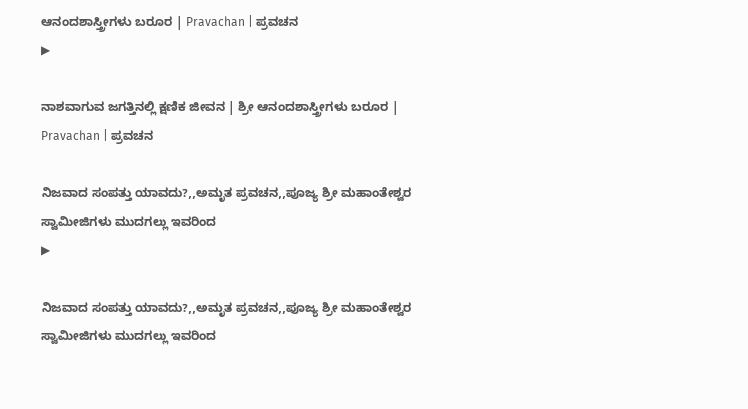ಆನಂದಶಾಸ್ತ್ರೀಗಳು ಬರೂರ | Pravachan | ಪ್ರವಚನ
▶

ನಾಶವಾಗುವ ಜಗತ್ತಿನಲ್ಲಿ ಕ್ಷಣಿಕ ಜೀವನ | ಶ್ರೀ ಆನಂದಶಾಸ್ತ್ರೀಗಳು ಬರೂರ | Pravachan | ಪ್ರವಚನ

ನಿಜವಾದ ಸಂಪತ್ತು ಯಾವದು?,,ಅಮೃತ ಪ್ರವಚನ,,ಪೂಜ್ಯ ಶ್ರೀ ಮಹಾಂತೇಶ್ವರ ಸ್ವಾಮೀಜಿಗಳು ಮುದಗಲ್ಲು ಇವರಿಂದ
▶

ನಿಜವಾದ ಸಂಪತ್ತು ಯಾವದು?,,ಅಮೃತ ಪ್ರವಚನ,,ಪೂಜ್ಯ ಶ್ರೀ ಮಹಾಂತೇಶ್ವರ ಸ್ವಾಮೀಜಿಗಳು ಮುದಗಲ್ಲು ಇವರಿಂದ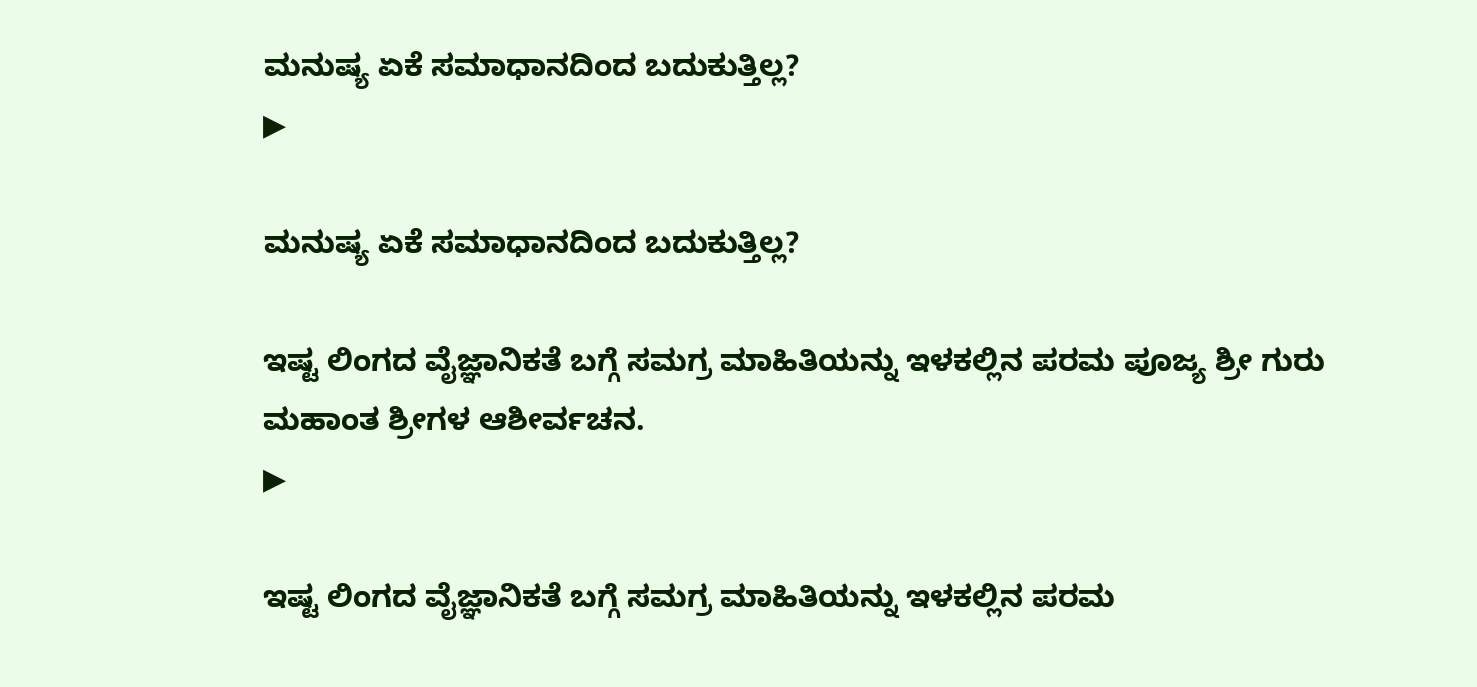ಮನುಷ್ಯ ಏಕೆ ಸಮಾಧಾನದಿಂದ ಬದುಕುತ್ತಿಲ್ಲ?
▶

ಮನುಷ್ಯ ಏಕೆ ಸಮಾಧಾನದಿಂದ ಬದುಕುತ್ತಿಲ್ಲ?

ಇಷ್ಟ ಲಿಂಗದ ವೈಜ್ಞಾನಿಕತೆ ಬಗ್ಗೆ ಸಮಗ್ರ ಮಾಹಿತಿಯನ್ನು ಇಳಕಲ್ಲಿನ ಪರಮ ಪೂಜ್ಯ ಶ್ರೀ ಗುರು ಮಹಾಂತ ಶ್ರೀಗಳ ಆಶೀರ್ವಚನ.
▶

ಇಷ್ಟ ಲಿಂಗದ ವೈಜ್ಞಾನಿಕತೆ ಬಗ್ಗೆ ಸಮಗ್ರ ಮಾಹಿತಿಯನ್ನು ಇಳಕಲ್ಲಿನ ಪರಮ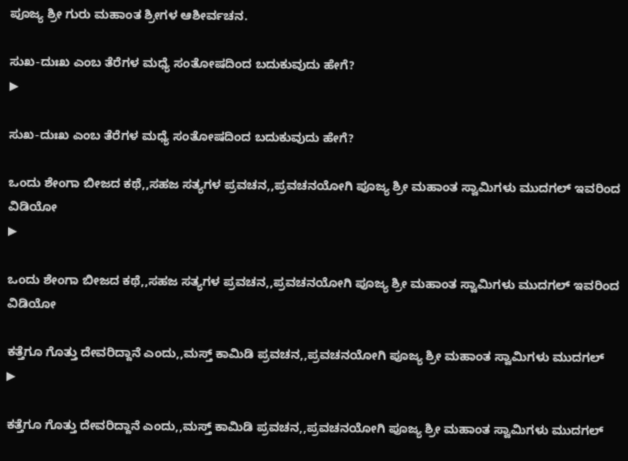ಪೂಜ್ಯ ಶ್ರೀ ಗುರು ಮಹಾಂತ ಶ್ರೀಗಳ ಆಶೀರ್ವಚನ.

ಸುಖ-ದುಃಖ ಎಂಬ ತೆರೆಗಳ ಮಧ್ಯೆ ಸಂತೋಷದಿಂದ ಬದುಕುವುದು ಹೇಗೆ?
▶

ಸುಖ-ದುಃಖ ಎಂಬ ತೆರೆಗಳ ಮಧ್ಯೆ ಸಂತೋಷದಿಂದ ಬದುಕುವುದು ಹೇಗೆ?

ಒಂದು ಶೇಂಗಾ ಬೀಜದ ಕಥೆ,,ಸಹಜ ಸತ್ಯಗಳ ಪ್ರವಚನ,,ಪ್ರವಚನಯೋಗಿ ಪೂಜ್ಯ ಶ್ರೀ ಮಹಾಂತ ಸ್ವಾಮಿಗಳು ಮುದಗಲ್ ಇವರಿಂದ ವಿಡಿಯೋ
▶

ಒಂದು ಶೇಂಗಾ ಬೀಜದ ಕಥೆ,,ಸಹಜ ಸತ್ಯಗಳ ಪ್ರವಚನ,,ಪ್ರವಚನಯೋಗಿ ಪೂಜ್ಯ ಶ್ರೀ ಮಹಾಂತ ಸ್ವಾಮಿಗಳು ಮುದಗಲ್ ಇವರಿಂದ ವಿಡಿಯೋ

ಕತ್ತೆಗೂ ಗೊತ್ತು ದೇವರಿದ್ದಾನೆ ಎಂದು,,ಮಸ್ತ್ ಕಾಮಿಡಿ ಪ್ರವಚನ,,ಪ್ರವಚನಯೋಗಿ ಪೂಜ್ಯ ಶ್ರೀ ಮಹಾಂತ ಸ್ವಾಮಿಗಳು ಮುದಗಲ್
▶

ಕತ್ತೆಗೂ ಗೊತ್ತು ದೇವರಿದ್ದಾನೆ ಎಂದು,,ಮಸ್ತ್ ಕಾಮಿಡಿ ಪ್ರವಚನ,,ಪ್ರವಚನಯೋಗಿ ಪೂಜ್ಯ ಶ್ರೀ ಮಹಾಂತ ಸ್ವಾಮಿಗಳು ಮುದಗಲ್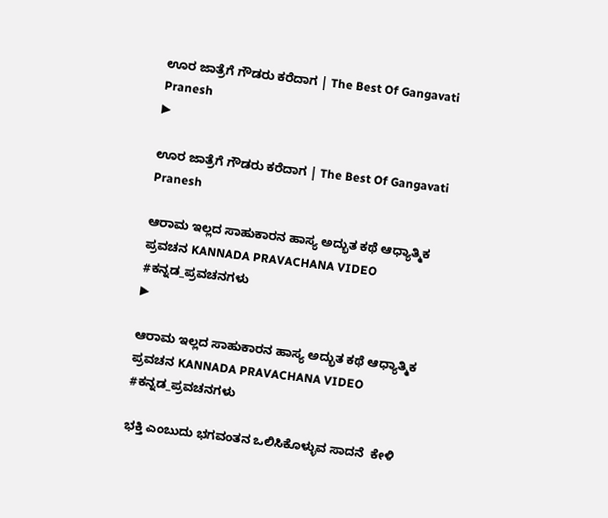ಊರ ಜಾತ್ರೆಗೆ ಗೌಡರು ಕರೆದಾಗ | The Best Of Gangavati Pranesh
▶

ಊರ ಜಾತ್ರೆಗೆ ಗೌಡರು ಕರೆದಾಗ | The Best Of Gangavati Pranesh

ಆರಾಮ ಇಲ್ಲದ ಸಾಹುಕಾರನ ಹಾಸ್ಯ ಅದ್ಭುತ ಕಥೆ ಆಧ್ಯಾತ್ಮಿಕ ಪ್ರವಚನ KANNADA PRAVACHANA VIDEO #ಕನ್ನಡ_ಪ್ರವಚನಗಳು
▶

ಆರಾಮ ಇಲ್ಲದ ಸಾಹುಕಾರನ ಹಾಸ್ಯ ಅದ್ಭುತ ಕಥೆ ಆಧ್ಯಾತ್ಮಿಕ ಪ್ರವಚನ KANNADA PRAVACHANA VIDEO #ಕನ್ನಡ_ಪ್ರವಚನಗಳು

ಭಕ್ತಿ ಎಂಬುದು ಭಗವಂತನ ಒಲಿಸಿಕೊಳ್ಳುವ ಸಾದನೆ  ಕೇಳಿ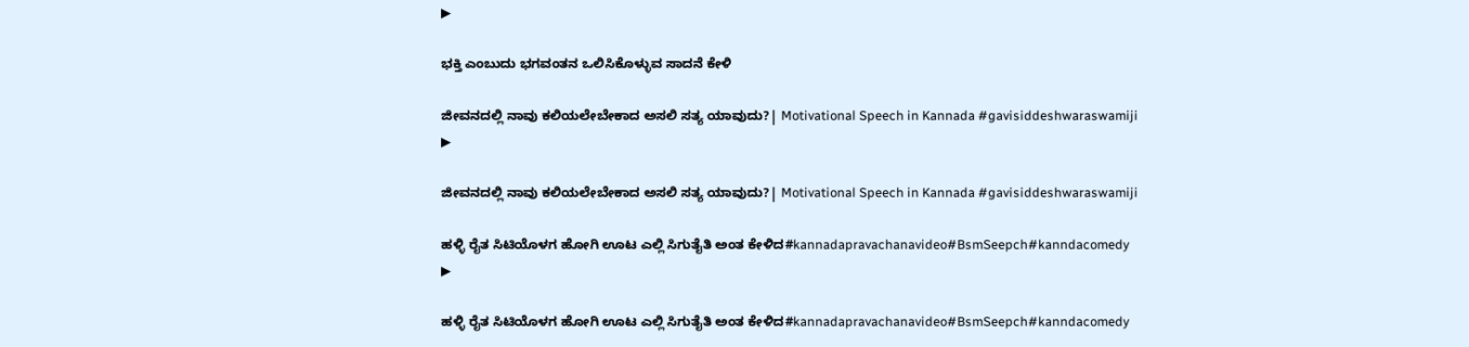▶

ಭಕ್ತಿ ಎಂಬುದು ಭಗವಂತನ ಒಲಿಸಿಕೊಳ್ಳುವ ಸಾದನೆ ಕೇಳಿ

ಜೀವನದಲ್ಲಿ ನಾವು ಕಲಿಯಲೇಬೇಕಾದ ಅಸಲಿ ಸತ್ಯ ಯಾವುದು?| Motivational Speech in Kannada #gavisiddeshwaraswamiji
▶

ಜೀವನದಲ್ಲಿ ನಾವು ಕಲಿಯಲೇಬೇಕಾದ ಅಸಲಿ ಸತ್ಯ ಯಾವುದು?| Motivational Speech in Kannada #gavisiddeshwaraswamiji

ಹಳ್ಳಿ ರೈತ ಸಿಟಿಯೊಳಗ ಹೋಗಿ ಊಟ ಎಲ್ಲಿ ಸಿಗುತೈತಿ ಅಂತ ಕೇಳಿದ#kannadapravachanavideo#BsmSeepch#kanndacomedy
▶

ಹಳ್ಳಿ ರೈತ ಸಿಟಿಯೊಳಗ ಹೋಗಿ ಊಟ ಎಲ್ಲಿ ಸಿಗುತೈತಿ ಅಂತ ಕೇಳಿದ#kannadapravachanavideo#BsmSeepch#kanndacomedy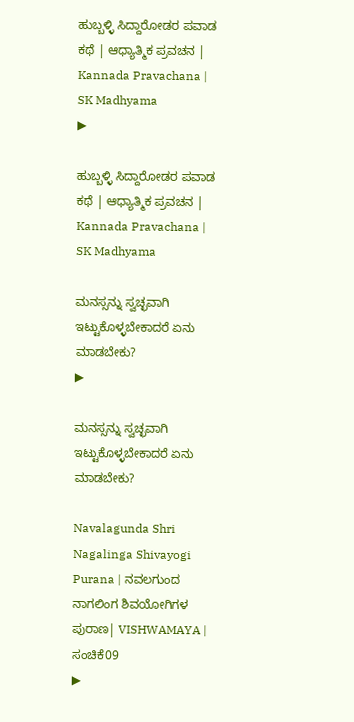ಹುಬ್ಬಳ್ಳಿ ಸಿದ್ದಾರೋಡರ ಪವಾಡ ಕಥೆ | ಆಧ್ಯಾತ್ಮಿಕ ಪ್ರವಚನ | Kannada Pravachana | SK Madhyama
▶

ಹುಬ್ಬಳ್ಳಿ ಸಿದ್ದಾರೋಡರ ಪವಾಡ ಕಥೆ | ಆಧ್ಯಾತ್ಮಿಕ ಪ್ರವಚನ | Kannada Pravachana | SK Madhyama

ಮನಸ್ಸನ್ನು ಸ್ವಚ್ಛವಾಗಿ ಇಟ್ಟುಕೊಳ್ಳಬೇಕಾದರೆ ಏನು ಮಾಡಬೇಕು?
▶

ಮನಸ್ಸನ್ನು ಸ್ವಚ್ಛವಾಗಿ ಇಟ್ಟುಕೊಳ್ಳಬೇಕಾದರೆ ಏನು ಮಾಡಬೇಕು?

Navalagunda Shri Nagalinga Shivayogi Purana | ನವಲಗುಂದ ನಾಗಲಿಂಗ ಶಿವಯೋಗಿಗಳ ಪುರಾಣ| VISHWAMAYA | ಸಂಚಿಕೆ09
▶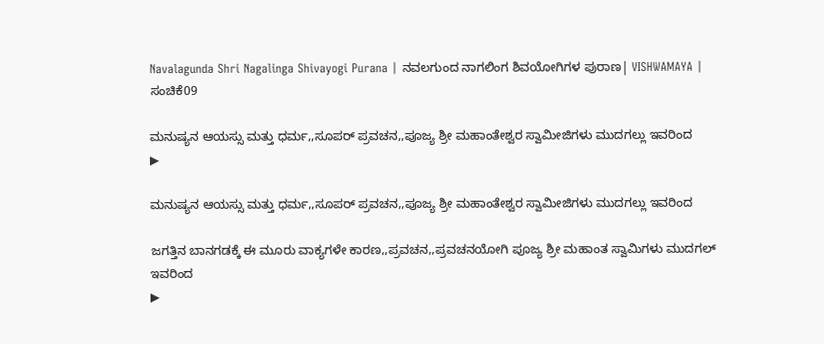Navalagunda Shri Nagalinga Shivayogi Purana | ನವಲಗುಂದ ನಾಗಲಿಂಗ ಶಿವಯೋಗಿಗಳ ಪುರಾಣ| VISHWAMAYA | ಸಂಚಿಕೆ09

ಮನುಷ್ಯನ ಆಯಸ್ಸು ಮತ್ತು ಧರ್ಮ,,ಸೂಪರ್ ಪ್ರವಚನ,,ಪೂಜ್ಯ ಶ್ರೀ ಮಹಾಂತೇಶ್ವರ ಸ್ವಾಮೀಜಿಗಳು ಮುದಗಲ್ಲು ಇವರಿಂದ
▶

ಮನುಷ್ಯನ ಆಯಸ್ಸು ಮತ್ತು ಧರ್ಮ,,ಸೂಪರ್ ಪ್ರವಚನ,,ಪೂಜ್ಯ ಶ್ರೀ ಮಹಾಂತೇಶ್ವರ ಸ್ವಾಮೀಜಿಗಳು ಮುದಗಲ್ಲು ಇವರಿಂದ

ಜಗತ್ತಿನ ಬಾನಗಡಕ್ಕೆ ಈ ಮೂರು ವಾಕ್ಯಗಳೇ ಕಾರಣ,,ಪ್ರವಚನ,,ಪ್ರವಚನಯೋಗಿ ಪೂಜ್ಯ ಶ್ರೀ ಮಹಾಂತ ಸ್ವಾಮಿಗಳು ಮುದಗಲ್ ಇವರಿಂದ
▶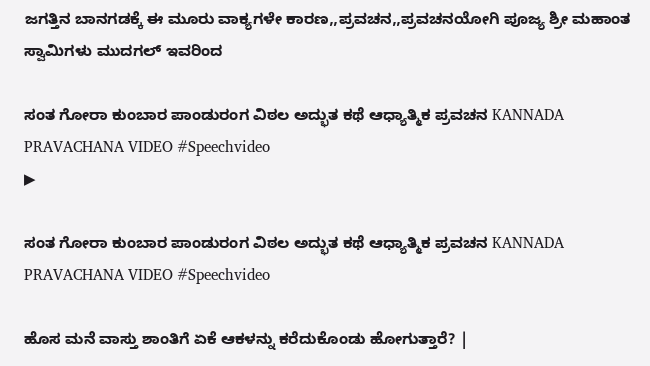ಜಗತ್ತಿನ ಬಾನಗಡಕ್ಕೆ ಈ ಮೂರು ವಾಕ್ಯಗಳೇ ಕಾರಣ,,ಪ್ರವಚನ,,ಪ್ರವಚನಯೋಗಿ ಪೂಜ್ಯ ಶ್ರೀ ಮಹಾಂತ ಸ್ವಾಮಿಗಳು ಮುದಗಲ್ ಇವರಿಂದ

ಸಂತ ಗೋರಾ ಕುಂಬಾರ ಪಾಂಡುರಂಗ ವಿಠಲ ಅದ್ಭುತ ಕಥೆ ಆಧ್ಯಾತ್ಮಿಕ ಪ್ರವಚನ KANNADA PRAVACHANA VIDEO #Speechvideo
▶

ಸಂತ ಗೋರಾ ಕುಂಬಾರ ಪಾಂಡುರಂಗ ವಿಠಲ ಅದ್ಭುತ ಕಥೆ ಆಧ್ಯಾತ್ಮಿಕ ಪ್ರವಚನ KANNADA PRAVACHANA VIDEO #Speechvideo

ಹೊಸ ಮನೆ ವಾಸ್ತು ಶಾಂತಿಗೆ ಏಕೆ ಆಕಳನ್ನು ಕರೆದುಕೊಂಡು ಹೋಗುತ್ತಾರೆ? |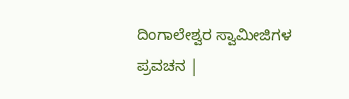ದಿಂಗಾಲೇಶ್ವರ ಸ್ವಾಮೀಜಿಗಳ ಪ್ರವಚನ |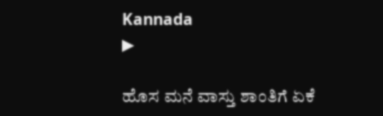Kannada
▶

ಹೊಸ ಮನೆ ವಾಸ್ತು ಶಾಂತಿಗೆ ಏಕೆ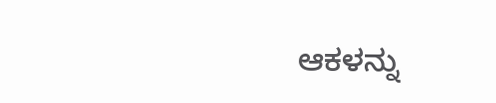ಆಕಳನ್ನು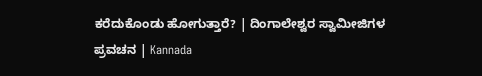ಕರೆದುಕೊಂಡು ಹೋಗುತ್ತಾರೆ? | ದಿಂಗಾಲೇಶ್ವರ ಸ್ವಾಮೀಜಿಗಳ ಪ್ರವಚನ | Kannada